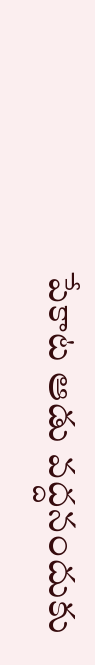పేకాట ఆడు వద్దనందుకు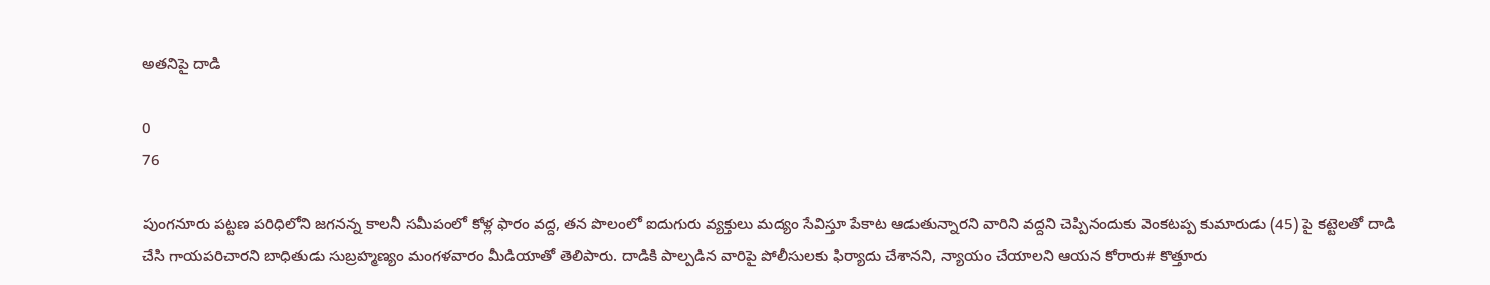అతనిపై దాడి

0
76

పుంగనూరు పట్టణ పరిధిలోని జగనన్న కాలనీ సమీపంలో కోళ్ల ఫారం వద్ద, తన పొలంలో ఐదుగురు వ్యక్తులు మద్యం సేవిస్తూ పేకాట ఆడుతున్నారని వారిని వద్దని చెప్పినందుకు వెంకటప్ప కుమారుడు (45) పై కట్టెలతో దాడి చేసి గాయపరిచారని బాధితుడు సుబ్రహ్మణ్యం మంగళవారం మీడియాతో తెలిపారు. దాడికి పాల్పడిన వారిపై పోలీసులకు ఫిర్యాదు చేశానని, న్యాయం చేయాలని ఆయన కోరారు# కొత్తూరు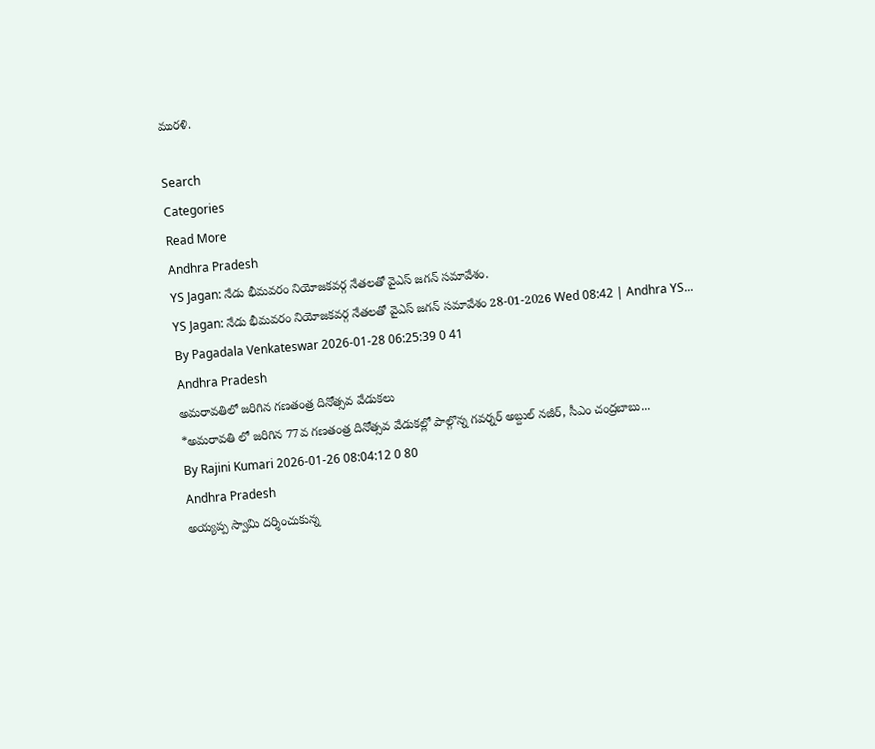మురళి.

Search
Categories
Read More
Andhra Pradesh
YS Jagan: నేడు భీమవరం నియోజకవర్గ నేతలతో వైఎస్ జగన్ సమావేశం.
YS Jagan: నేడు భీమవరం నియోజకవర్గ నేతలతో వైఎస్ జగన్ సమావేశం 28-01-2026 Wed 08:42 | Andhra YS...
By Pagadala Venkateswar 2026-01-28 06:25:39 0 41
Andhra Pradesh
అమరావతిలో జరిగిన గణతంత్ర దినోత్సవ వేడుకలు
*అమరావతి లో జరిగిన 77వ గణతంత్ర దినోత్సవ వేడుకల్లో పాల్గొన్న గవర్నర్ అబ్దుల్ నజీర్, సీఎం చంద్రబాబు...
By Rajini Kumari 2026-01-26 08:04:12 0 80
Andhra Pradesh
అయ్యప్ప స్వామి దర్శించుకున్న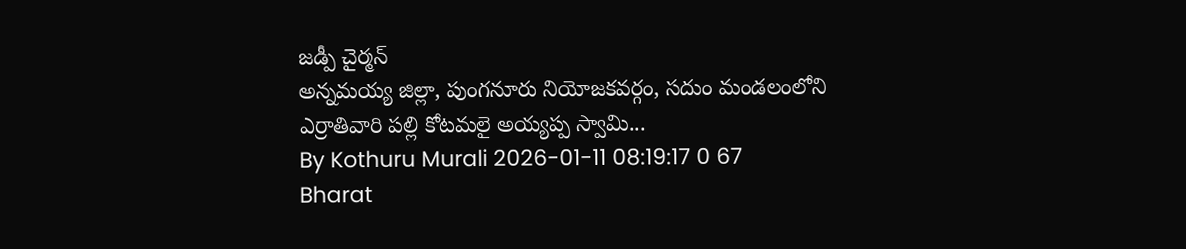జడ్పీ చైర్మన్
అన్నమయ్య జిల్లా, పుంగనూరు నియోజకవర్గం, సదుం మండలంలోని ఎర్రాతివారి పల్లి కోటమలై అయ్యప్ప స్వామి...
By Kothuru Murali 2026-01-11 08:19:17 0 67
Bharat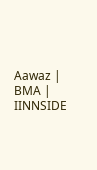Aawaz | BMA | IINNSIDE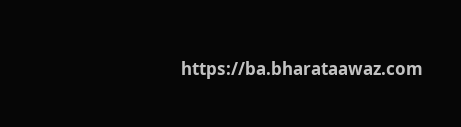https://ba.bharataawaz.com